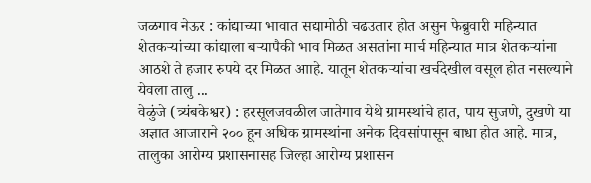जळगाव नेऊर : कांद्याच्या भावात सद्यामोठी चढउतार होत असुन फेब्रुवारी महिन्यात शेतकऱ्यांच्या कांद्याला बऱ्यापैकी भाव मिळत असतांना मार्च महिन्यात मात्र शेतकऱ्यांना आठशे ते हजार रुपये दर मिळत आाहे. यातून शेतकऱ्यांचा खर्चदेखील वसूल होत नसल्याने येवला तालु ...
वेळुंजे (त्र्यंबकेश्वर) : हरसूलजवळील जातेगाव येथे ग्रामस्थांचे हात, पाय सुजणे, दुखणे या अज्ञात आजाराने २०० हून अधिक ग्रामस्थांना अनेक दिवसांपासून बाधा होत आहे. मात्र, तालुका आरोग्य प्रशासनासह जिल्हा आरोग्य प्रशासन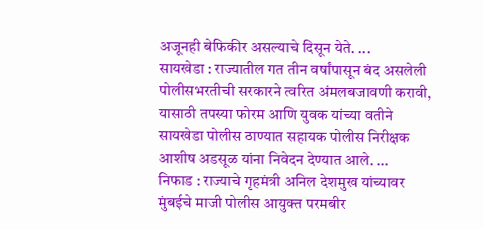अजूनही बेफिकीर असल्याचे दिसून येते. ...
सायखेडा : राज्यातील गत तीन वर्षांपासून बंद असलेली पोलीसभरतीची सरकारने त्वरित अंमलबजावणी करावी, यासाठी तपस्या फोरम आणि युवक यांच्या वतीने सायखेडा पोलीस ठाण्यात सहायक पोलीस निरीक्षक आशीष अडसूळ यांना निवेदन देण्यात आले. ...
निफाड : राज्याचे गृहमंत्री अनिल देशमुख यांच्यावर मुंबईचे माजी पोलीस आयुक्त परमबीर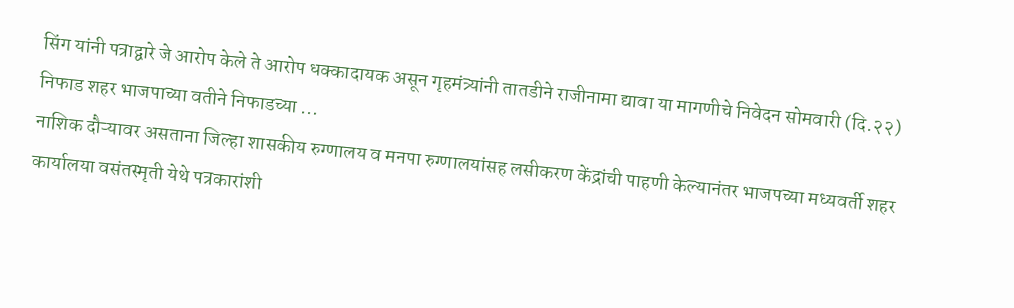सिंग यांनी पत्राद्वारे जे आरोप केले ते आरोप धक्कादायक असून गृहमंत्र्यांनी तातडीने राजीनामा द्यावा या मागणीचे निवेदन सोमवारी (दि.२२) निफाड शहर भाजपाच्या वतीने निफाडच्या ...
नाशिक दौऱ्यावर असताना जिल्हा शासकीय रुग्णालय व मनपा रुग्णालयांसह लसीकरण केंद्रांची पाहणी केल्यानंतर भाजपच्या मध्यवर्ती शहर कार्यालया वसंतस्मृती येथे पत्रकारांशी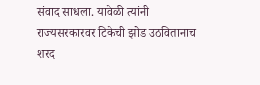संवाद साधला. यावेळी त्यांनी राज्यसरकारवर टिकेची झोड उठवितानाच शरद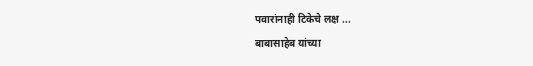पवारांनाही टिकेचे लक्ष ...
बाबासाहेब यांच्या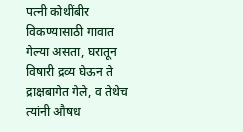पत्नी कोथींबीर विकण्यासाठी गावात गेल्या असता, घरातून विषारी द्रव्य घेऊन ते द्राक्षबागेत गेले, व तेथेच त्यांनी औषध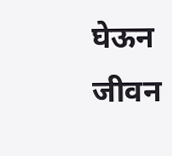घेऊन जीवन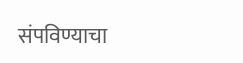संपविण्याचा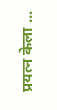प्रयत्न केला ...